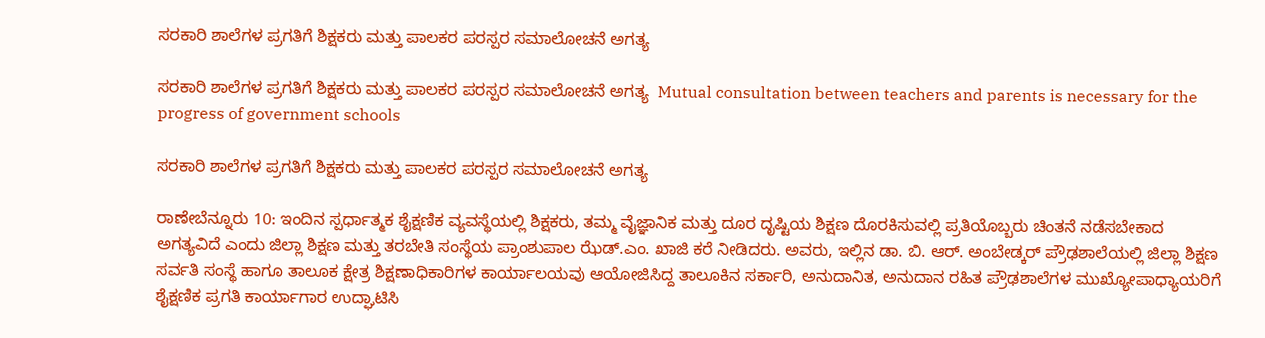ಸರಕಾರಿ ಶಾಲೆಗಳ ಪ್ರಗತಿಗೆ ಶಿಕ್ಷಕರು ಮತ್ತು ಪಾಲಕರ ಪರಸ್ಪರ ಸಮಾಲೋಚನೆ ಅಗತ್ಯ

ಸರಕಾರಿ ಶಾಲೆಗಳ ಪ್ರಗತಿಗೆ ಶಿಕ್ಷಕರು ಮತ್ತು ಪಾಲಕರ ಪರಸ್ಪರ ಸಮಾಲೋಚನೆ ಅಗತ್ಯ  Mutual consultation between teachers and parents is necessary for the progress of government schools

ಸರಕಾರಿ ಶಾಲೆಗಳ ಪ್ರಗತಿಗೆ ಶಿಕ್ಷಕರು ಮತ್ತು ಪಾಲಕರ ಪರಸ್ಪರ ಸಮಾಲೋಚನೆ ಅಗತ್ಯ

ರಾಣೇಬೆನ್ನೂರು 10: ಇಂದಿನ ಸ್ಪರ್ಧಾತ್ಮಕ ಶೈಕ್ಷಣಿಕ ವ್ಯವಸ್ಥೆಯಲ್ಲಿ ಶಿಕ್ಷಕರು, ತಮ್ಮ ವೈಜ್ಞಾನಿಕ ಮತ್ತು ದೂರ ದೃಷ್ಟಿಯ ಶಿಕ್ಷಣ ದೊರಕಿಸುವಲ್ಲಿ ಪ್ರತಿಯೊಬ್ಬರು ಚಿಂತನೆ ನಡೆಸಬೇಕಾದ ಅಗತ್ಯವಿದೆ ಎಂದು ಜಿಲ್ಲಾ ಶಿಕ್ಷಣ ಮತ್ತು ತರಬೇತಿ ಸಂಸ್ಥೆಯ ಪ್ರಾಂಶುಪಾಲ ಝೆಡ್‌.ಎಂ. ಖಾಜಿ ಕರೆ ನೀಡಿದರು. ಅವರು, ಇಲ್ಲಿನ ಡಾ. ಬಿ. ಆರ್‌. ಅಂಬೇಡ್ಕರ್ ಪ್ರೌಢಶಾಲೆಯಲ್ಲಿ ಜಿಲ್ಲಾ ಶಿಕ್ಷಣ ಸರ್ವತಿ ಸಂಸ್ಥೆ ಹಾಗೂ ತಾಲೂಕ ಕ್ಷೇತ್ರ ಶಿಕ್ಷಣಾಧಿಕಾರಿಗಳ ಕಾರ್ಯಾಲಯವು ಆಯೋಜಿಸಿದ್ದ ತಾಲೂಕಿನ ಸರ್ಕಾರಿ, ಅನುದಾನಿತ, ಅನುದಾನ ರಹಿತ ಪ್ರೌಢಶಾಲೆಗಳ ಮುಖ್ಯೋಪಾಧ್ಯಾಯರಿಗೆ ಶೈಕ್ಷಣಿಕ ಪ್ರಗತಿ ಕಾರ್ಯಾಗಾರ ಉದ್ಘಾಟಿಸಿ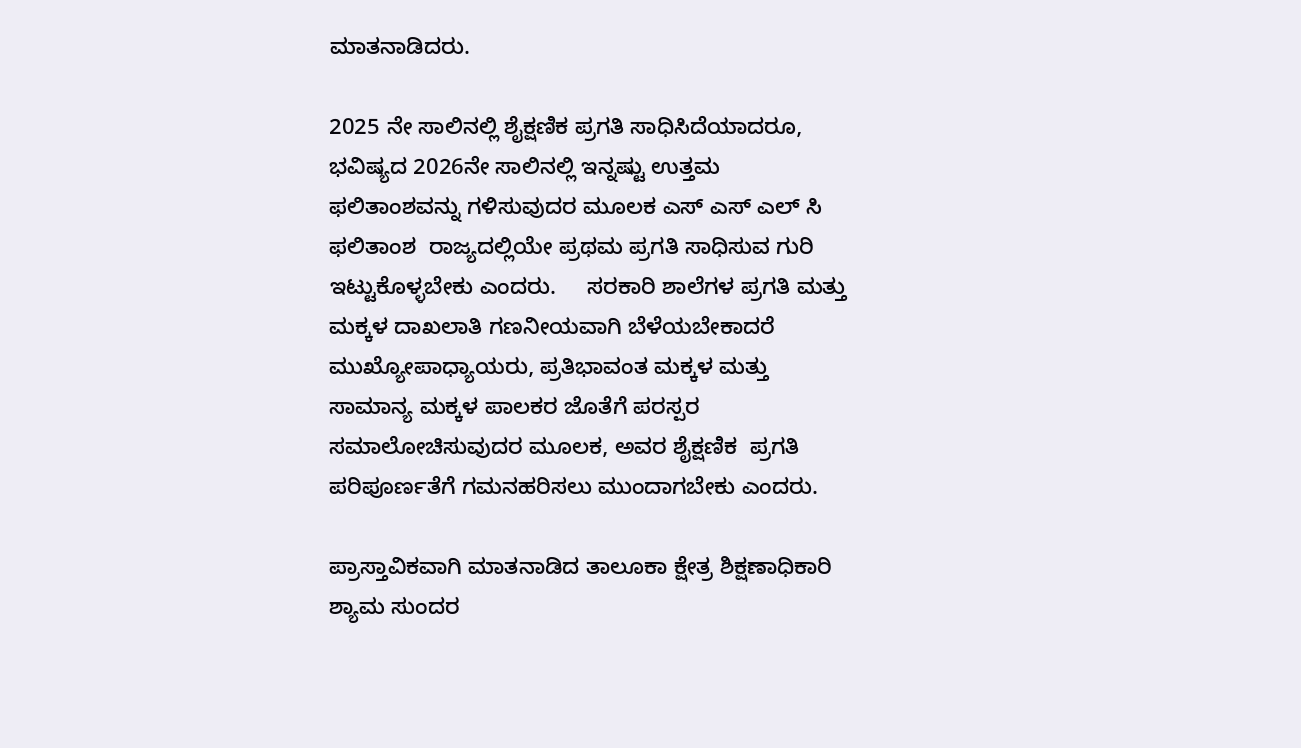ಮಾತನಾಡಿದರು.

2025 ನೇ ಸಾಲಿನಲ್ಲಿ ಶೈಕ್ಷಣಿಕ ಪ್ರಗತಿ ಸಾಧಿಸಿದೆಯಾದರೂ, ಭವಿಷ್ಯದ 2026ನೇ ಸಾಲಿನಲ್ಲಿ ಇನ್ನಷ್ಟು ಉತ್ತಮ ಫಲಿತಾಂಶವನ್ನು ಗಳಿಸುವುದರ ಮೂಲಕ ಎಸ್ ಎಸ್ ಎಲ್ ಸಿ ಫಲಿತಾಂಶ  ರಾಜ್ಯದಲ್ಲಿಯೇ ಪ್ರಥಮ ಪ್ರಗತಿ ಸಾಧಿಸುವ ಗುರಿ ಇಟ್ಟುಕೊಳ್ಳಬೇಕು ಎಂದರು.     ಸರಕಾರಿ ಶಾಲೆಗಳ ಪ್ರಗತಿ ಮತ್ತು ಮಕ್ಕಳ ದಾಖಲಾತಿ ಗಣನೀಯವಾಗಿ ಬೆಳೆಯಬೇಕಾದರೆ ಮುಖ್ಯೋಪಾಧ್ಯಾಯರು, ಪ್ರತಿಭಾವಂತ ಮಕ್ಕಳ ಮತ್ತು ಸಾಮಾನ್ಯ ಮಕ್ಕಳ ಪಾಲಕರ ಜೊತೆಗೆ ಪರಸ್ಪರ ಸಮಾಲೋಚಿಸುವುದರ ಮೂಲಕ, ಅವರ ಶೈಕ್ಷಣಿಕ  ಪ್ರಗತಿ ಪರಿಪೂರ್ಣತೆಗೆ ಗಮನಹರಿಸಲು ಮುಂದಾಗಬೇಕು ಎಂದರು.

ಪ್ರಾಸ್ತಾವಿಕವಾಗಿ ಮಾತನಾಡಿದ ತಾಲೂಕಾ ಕ್ಷೇತ್ರ ಶಿಕ್ಷಣಾಧಿಕಾರಿ ಶ್ಯಾಮ ಸುಂದರ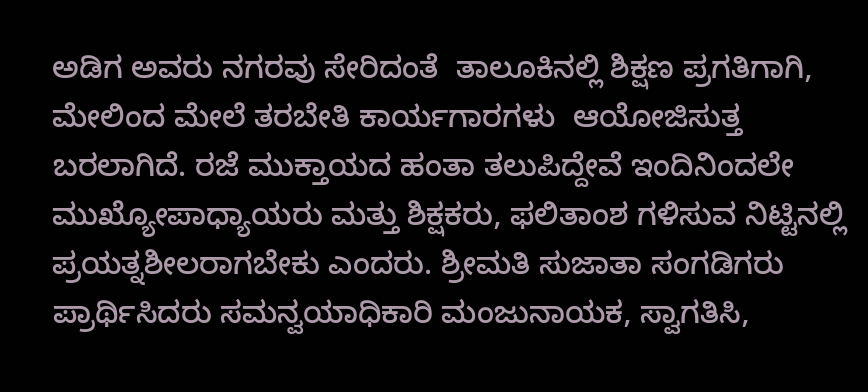ಅಡಿಗ ಅವರು ನಗರವು ಸೇರಿದಂತೆ  ತಾಲೂಕಿನಲ್ಲಿ ಶಿಕ್ಷಣ ಪ್ರಗತಿಗಾಗಿ, ಮೇಲಿಂದ ಮೇಲೆ ತರಬೇತಿ ಕಾರ್ಯಗಾರಗಳು  ಆಯೋಜಿಸುತ್ತ  ಬರಲಾಗಿದೆ. ರಜೆ ಮುಕ್ತಾಯದ ಹಂತಾ ತಲುಪಿದ್ದೇವೆ ಇಂದಿನಿಂದಲೇ ಮುಖ್ಯೋಪಾಧ್ಯಾಯರು ಮತ್ತು ಶಿಕ್ಷಕರು, ಫಲಿತಾಂಶ ಗಳಿಸುವ ನಿಟ್ಟಿನಲ್ಲಿ ಪ್ರಯತ್ನಶೀಲರಾಗಬೇಕು ಎಂದರು. ಶ್ರೀಮತಿ ಸುಜಾತಾ ಸಂಗಡಿಗರು ಪ್ರಾರ್ಥಿಸಿದರು ಸಮನ್ವಯಾಧಿಕಾರಿ ಮಂಜುನಾಯಕ, ಸ್ವಾಗತಿಸಿ,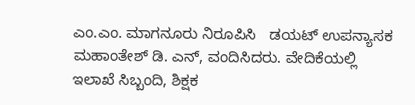ಎಂ.ಎಂ. ಮಾಗನೂರು ನಿರೂಪಿಸಿ   ಡಯಟ್ ಉಪನ್ಯಾಸಕ ಮಹಾಂತೇಶ್ ಡಿ. ಎನ್, ವಂದಿಸಿದರು. ವೇದಿಕೆಯಲ್ಲಿ  ಇಲಾಖೆ ಸಿಬ್ಬಂದಿ, ಶಿಕ್ಷಕ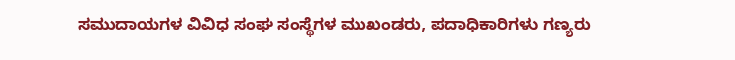ಸಮುದಾಯಗಳ ವಿವಿಧ ಸಂಘ ಸಂಸ್ಥೆಗಳ ಮುಖಂಡರು, ಪದಾಧಿಕಾರಿಗಳು ಗಣ್ಯರು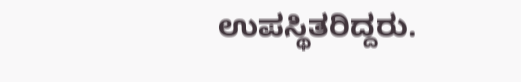ಉಪಸ್ಥಿತರಿದ್ದರು.